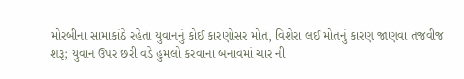મોરબીના સામાકાંઠે રહેતા યુવાનનું કોઈ કારણોસર મોત, વિશેરા લઈ મોતનું કારણ જાણવા તજવીજ શરૂ; યુવાન ઉપર છરી વડે હુમલો કરવાના બનાવમાં ચાર ની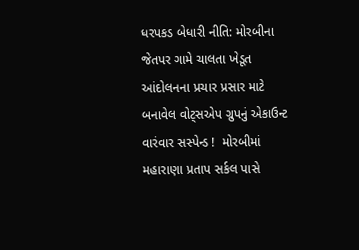ધરપકડ બેધારી નીતિ: મોરબીના જેતપર ગામે ચાલતા ખેડૂત આંદોલનના પ્રચાર પ્રસાર માટે બનાવેલ વોટ્સએપ ગ્રુપનું એકાઉન્ટ વારંવાર સસ્પેન્ડ !  મોરબીમાં મહારાણા પ્રતાપ સર્કલ પાસે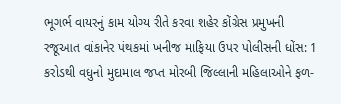ભૂગર્ભ વાયરનું કામ યોગ્ય રીતે કરવા શહેર કોંગ્રેસ પ્રમુખની રજૂઆત વાંકાનેર પંથકમાં ખનીજ માફિયા ઉપર પોલીસની ધોંસ: 1 કરોડથી વધુનો મુદામાલ જપ્ત મોરબી જિલ્લાની મહિલાઓને ફળ-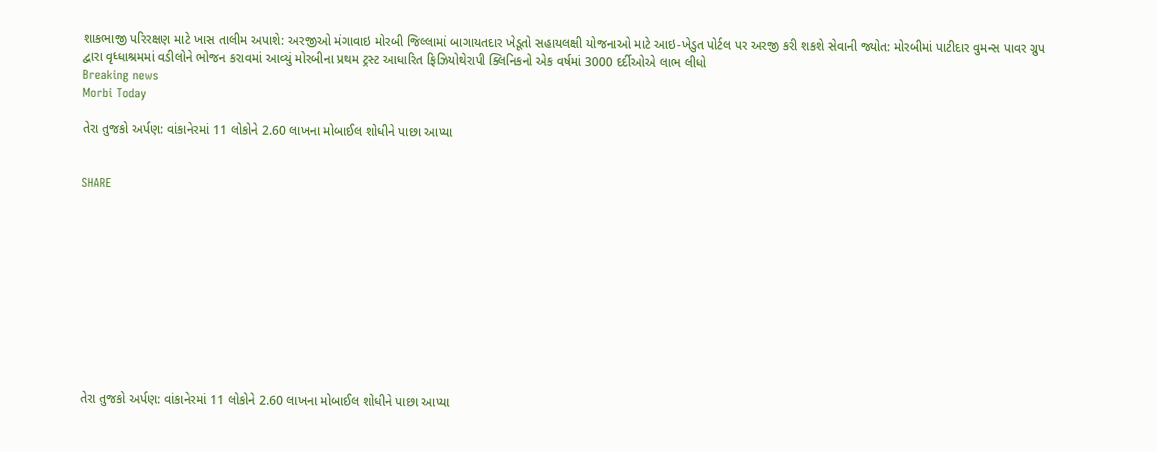શાકભાજી પરિરક્ષણ માટે ખાસ તાલીમ અપાશે: અરજીઓ મંગાવાઇ મોરબી જિલ્લામાં બાગાયતદાર ખેડૂતો સહાયલક્ષી યોજનાઓ માટે આઇ-ખેડુત પોર્ટલ પર અરજી કરી શકશે સેવાની જ્યોત: મોરબીમાં પાટીદાર વુમન્સ પાવર ગ્રુપ દ્વારા વૃધ્ધાશ્રમમાં વડીલોને ભોજન કરાવમાં આવ્યું મોરબીના પ્રથમ ટ્રસ્ટ આધારિત ફિઝિયોથેરાપી ક્લિનિકનો એક વર્ષમાં 3000 દર્દીઓએ લાભ લીધો
Breaking news
Morbi Today

તેરા તુજકો અર્પણ: વાંકાનેરમાં 11 લોકોને 2.60 લાખના મોબાઈલ શોધીને પાછા આપ્યા


SHARE











તેરા તુજકો અર્પણ: વાંકાનેરમાં 11 લોકોને 2.60 લાખના મોબાઈલ શોધીને પાછા આપ્યા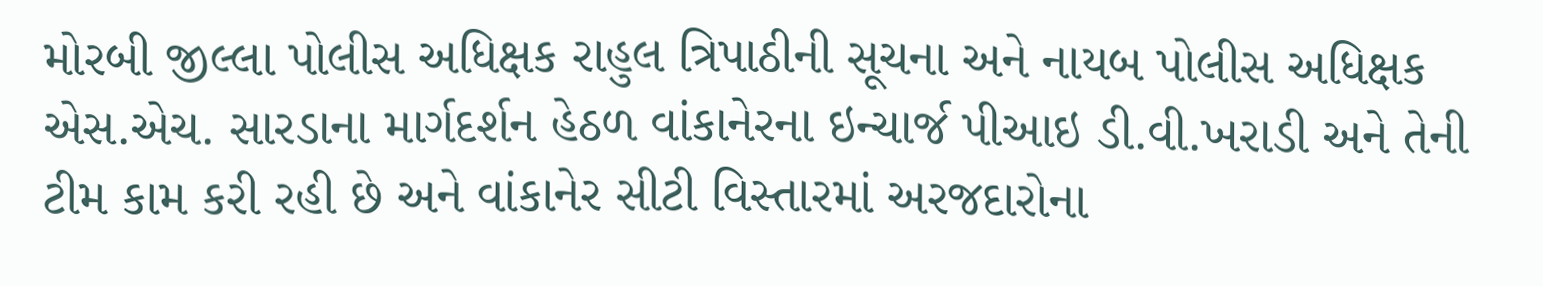મોરબી જીલ્લા પોલીસ અધિક્ષક રાહુલ ત્રિપાઠીની સૂચના અને નાયબ પોલીસ અધિક્ષક એસ.એચ. સારડાના માર્ગદર્શન હેઠળ વાંકાનેરના ઇન્ચાર્જ પીઆઇ ડી.વી.ખરાડી અને તેની ટીમ કામ કરી રહી છે અને વાંકાનેર સીટી વિસ્તારમાં અરજદારોના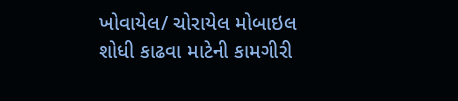ખોવાયેલ/ ચોરાયેલ મોબાઇલ શોધી કાઢવા માટેની કામગીરી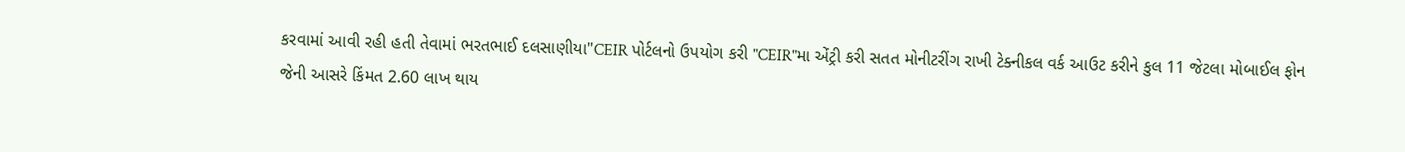કરવામાં આવી રહી હતી તેવામાં ભરતભાઈ દલસાણીયા"CEIR પોર્ટલનો ઉપયોગ કરી "CEIR"મા એંટ્રી કરી સતત મોનીટરીંગ રાખી ટેક્નીકલ વર્ક આઉટ કરીને કુલ 11 જેટલા મોબાઈલ ફોન જેની આસરે કિંમત 2.60 લાખ થાય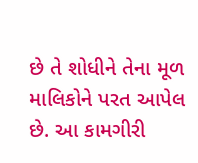છે તે શોધીને તેના મૂળ માલિકોને પરત આપેલ છે. આ કામગીરી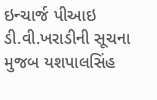ઇન્ચાર્જ પીઆઇ ડી.વી.ખરાડીની સૂચના મુજબ યશપાલસિંહ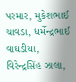પરમાર, મુકેશભાઈ ચાવડા, ધર્મેન્દ્રભાઈ વાઘડીયા, વિરેન્દ્રસિંહ ઝાલા,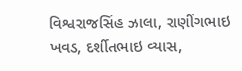વિશ્વરાજસિંહ ઝાલા, રાણીંગભાઇ ખવડ, દર્શીતભાઇ વ્યાસ,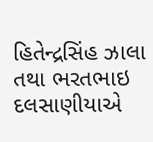હિતેન્દ્રસિંહ ઝાલા તથા ભરતભાઇ દલસાણીયાએ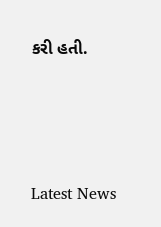કરી હતી.






Latest News